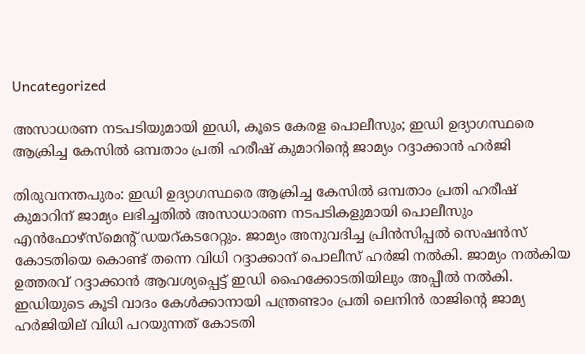Uncategorized

അസാധരണ നടപടിയുമായി ഇഡി, കൂടെ കേരള പൊലീസും; ഇഡി ഉദ്യാഗസ്ഥരെ ആക്രിച്ച കേസില്‍ ഒമ്പതാം പ്രതി ഹരീഷ് കുമാറിന്‍റെ ജാമ്യം റദ്ദാക്കാന്‍ ഹര്‍ജി

തിരുവനന്തപുരം: ഇഡി ഉദ്യാഗസ്ഥരെ ആക്രിച്ച കേസില്‍ ഒമ്പതാം പ്രതി ഹരീഷ് കുമാറിന് ജാമ്യം ലഭിച്ചതില്‍ അസാധാരണ നടപടികളുമായി പൊലീസും എന്‍ഫോഴ്സ്മെന്‍റ് ഡയറ്കടറേറ്റും. ജാമ്യം അനുവദിച്ച പ്രിന്‍സിപ്പല്‍ സെഷന്‍സ് കോടതിയെ കൊണ്ട് തന്നെ വിധി റദ്ദാക്കാന് പൊലീസ് ഹര്‍ജി നല്‍കി. ജാമ്യം നല്‍കിയ ഉത്തരവ് റദ്ദാക്കാന്‍ ആവശ്യപ്പെട്ട് ഇഡി ഹൈക്കോടതിയിലും അപ്പീല്‍ നല്‍കി. ഇഡിയുടെ കൂടി വാദം കേള്‍ക്കാനായി പന്ത്രണ്ടാം പ്രതി ലെനിന്‍ രാജിന്‍റെ ജാമ്യ ഹര്‍ജിയില് വിധി പറയുന്നത് കോടതി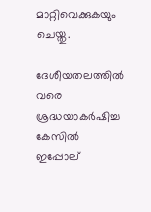മാറ്റിവെക്കുകയും ചെയ്തു.

ദേശീയതലത്തില്‍ വരെ ശ്രദ്ധയാകര്‍ഷിച്ച കേസില്‍ ഇപ്പോല്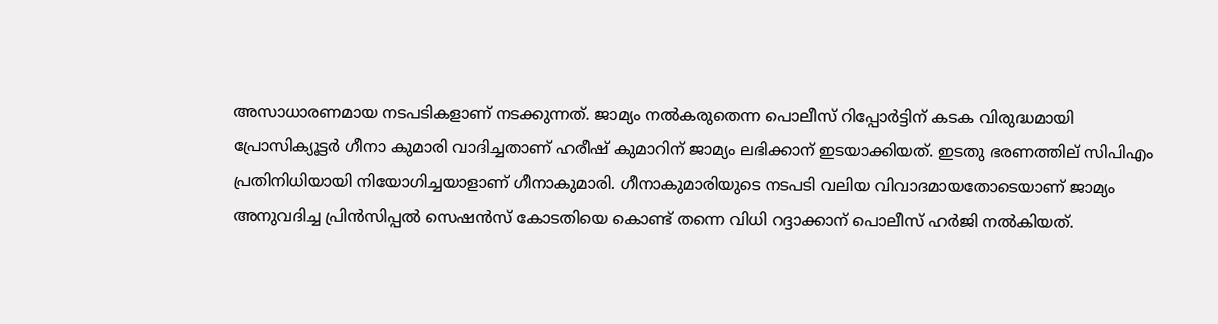അസാധാരണമായ നടപടികളാണ് നടക്കുന്നത്. ജാമ്യം നല്‍കരുതെന്ന പൊലീസ് റിപ്പോര്‍ട്ടിന് കടക വിരുദ്ധമായി പ്രോസിക്യൂട്ടര്‍ ഗീനാ കുമാരി വാദിച്ചതാണ് ഹരീഷ് കുമാറിന് ജാമ്യം ലഭിക്കാന് ഇടയാക്കിയത്. ഇടതു ഭരണത്തില് സിപിഎം പ്രതിനിധിയായി നിയോഗിച്ചയാളാണ് ഗീനാകുമാരി. ഗീനാകുമാരിയുടെ നടപടി വലിയ വിവാദമായതോടെയാണ് ജാമ്യം അനുവദിച്ച പ്രിന്‍സിപ്പല്‍ സെഷന്‍സ് കോടതിയെ കൊണ്ട് തന്നെ വിധി റദ്ദാക്കാന് പൊലീസ് ഹര്‍ജി നല്‍കിയത്.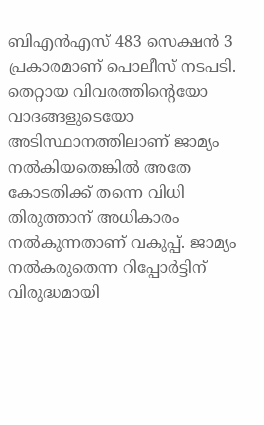ബിഎന്‍എസ് 483 സെക്ഷന്‍ 3 പ്രകാരമാണ് പൊലീസ് നടപടി. തെറ്റായ വിവരത്തിന്‍റെയോ വാദങ്ങളുടെയോ അടിസ്ഥാനത്തിലാണ് ജാമ്യം നല്‍കിയതെങ്കില്‍ അതേ കോടതിക്ക് തന്നെ വിധി തിരുത്താന് അധികാരം നല്‍കുന്നതാണ് വകുപ്പ്. ജാമ്യം നല്‍കരുതെന്ന റിപ്പോര്‍ട്ടിന് വിരുദ്ധമായി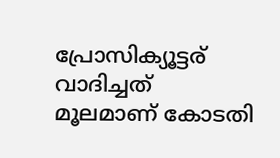പ്രോസിക്യൂട്ടര് വാദിച്ചത് മൂലമാണ് കോടതി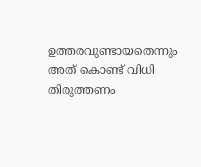ഉത്തരവുണ്ടായതെന്നും അത് കൊണ്ട് വിധി തിരുത്തണം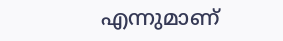എന്നുമാണ്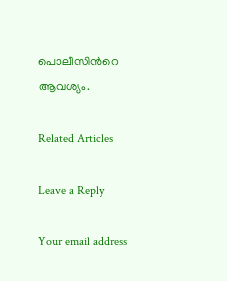പൊലീസിന്‍റെ ആവശ്യം.

Related Articles

Leave a Reply

Your email address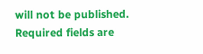will not be published. Required fields are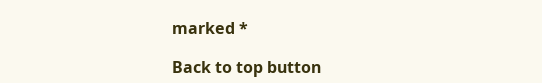marked *

Back to top button